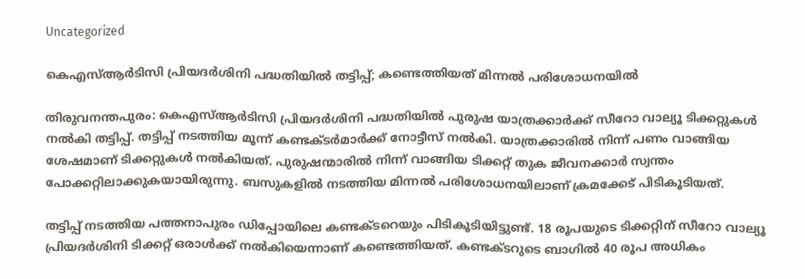Uncategorized

കെഎസ്ആര്‍ടിസി പ്രിയദര്‍ശിനി പദ്ധതിയില്‍ തട്ടിപ്പ്; കണ്ടെത്തിയത് മിന്നല്‍ പരിശോധനയില്‍

തിരുവനന്തപുരം: കെഎസ്ആര്‍ടിസി പ്രിയദര്‍ശിനി പദ്ധതിയില്‍ പുരുഷ യാത്രക്കാര്‍ക്ക് സീറോ വാല്യൂ ടിക്കറ്റുകള്‍ നല്‍കി തട്ടിപ്പ്. തട്ടിപ്പ് നടത്തിയ മൂന്ന് കണ്ടക്ടര്‍മാര്‍ക്ക് നോട്ടീസ് നല്‍കി. യാത്രക്കാരില്‍ നിന്ന് പണം വാങ്ങിയ ശേഷമാണ് ടിക്കറ്റുകള്‍ നല്‍കിയത്. പുരുഷന്മാരില്‍ നിന്ന് വാങ്ങിയ ടിക്കറ്റ് തുക ജീവനക്കാര്‍ സ്വന്തം പോക്കറ്റിലാക്കുകയായിരുന്നു. ബസുകളില്‍ നടത്തിയ മിന്നല്‍ പരിശോധനയിലാണ് ക്രമക്കേട് പിടികൂടിയത്.

തട്ടിപ്പ് നടത്തിയ പത്തനാപുരം ഡിപ്പോയിലെ കണ്ടക്ടറെയും പിടികൂടിയിട്ടുണ്ട്. 18 രൂപയുടെ ടിക്കറ്റിന് സീറോ വാല്യൂ പ്രിയദര്‍ശിനി ടിക്കറ്റ് ഒരാള്‍ക്ക് നല്‍കിയെന്നാണ് കണ്ടെത്തിയത്. കണ്ടക്ടറുടെ ബാഗില്‍ 40 രൂപ അധികം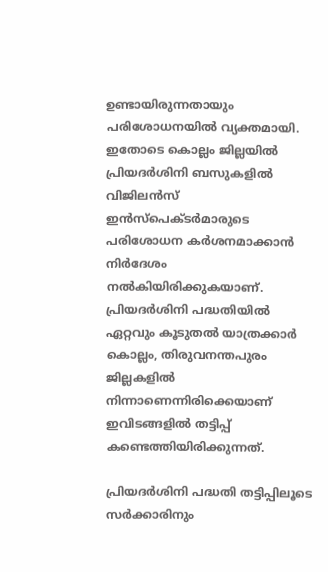ഉണ്ടായിരുന്നതായും പരിശോധനയില്‍ വ്യക്തമായി. ഇതോടെ കൊല്ലം ജില്ലയില്‍ പ്രിയദര്‍ശിനി ബസുകളില്‍ വിജിലന്‍സ് ഇന്‍സ്‌പെക്ടര്‍മാരുടെ പരിശോധന കര്‍ശനമാക്കാന്‍ നിര്‍ദേശം നല്‍കിയിരിക്കുകയാണ്. പ്രിയദര്‍ശിനി പദ്ധതിയില്‍ ഏറ്റവും കൂടുതല്‍ യാത്രക്കാര്‍ കൊല്ലം, തിരുവനന്തപുരം ജില്ലകളില്‍ നിന്നാണെന്നിരിക്കെയാണ് ഇവിടങ്ങളില്‍ തട്ടിപ്പ് കണ്ടെത്തിയിരിക്കുന്നത്.

പ്രിയദര്‍ശിനി പദ്ധതി തട്ടിപ്പിലൂടെ സര്‍ക്കാരിനും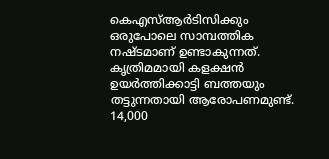കെഎസ്ആര്‍ടിസിക്കും ഒരുപോലെ സാമ്പത്തിക നഷ്ടമാണ് ഉണ്ടാകുന്നത്. കൃത്രിമമായി കളക്ഷന്‍ ഉയര്‍ത്തിക്കാട്ടി ബത്തയും തട്ടുന്നതായി ആരോപണമുണ്ട്. 14,000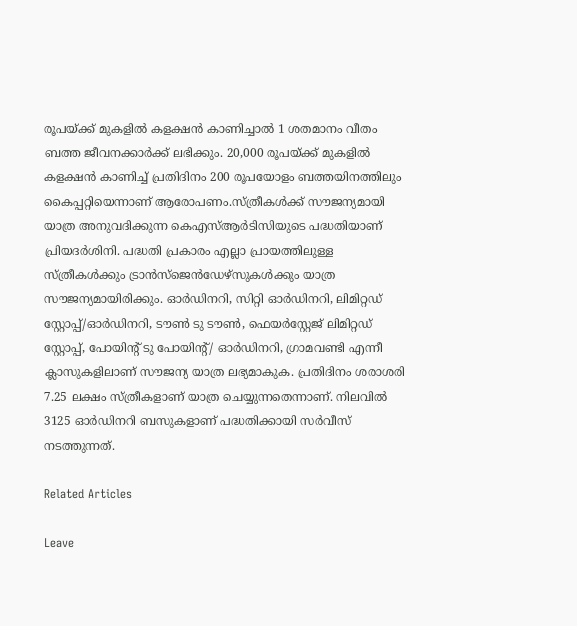രൂപയ്ക്ക് മുകളില്‍ കളക്ഷന്‍ കാണിച്ചാല്‍ 1 ശതമാനം വീതം ബത്ത ജീവനക്കാര്‍ക്ക് ലഭിക്കും. 20,000 രൂപയ്ക്ക് മുകളില്‍ കളക്ഷന്‍ കാണിച്ച് പ്രതിദിനം 200 രൂപയോളം ബത്തയിനത്തിലും കൈപ്പറ്റിയെന്നാണ് ആരോപണം.സ്ത്രീകള്‍ക്ക് സൗജന്യമായി യാത്ര അനുവദിക്കുന്ന കെഎസ്ആര്‍ടിസിയുടെ പദ്ധതിയാണ് പ്രിയദര്‍ശിനി. പദ്ധതി പ്രകാരം എല്ലാ പ്രായത്തിലുള്ള സ്ത്രീകള്‍ക്കും ട്രാന്‍സ്ജെന്‍ഡേഴ്സുകള്‍ക്കും യാത്ര സൗജന്യമായിരിക്കും. ഓര്‍ഡിനറി, സിറ്റി ഓര്‍ഡിനറി, ലിമിറ്റഡ് സ്റ്റോപ്പ്/ഓര്‍ഡിനറി, ടൗണ്‍ ടു ടൗണ്‍, ഫെയര്‍‌സ്റ്റേജ് ലിമിറ്റഡ് സ്റ്റോപ്പ്, പോയിന്റ് ടു പോയിന്റ്/ ഓര്‍ഡിനറി, ഗ്രാമവണ്ടി എന്നീ ക്ലാസുകളിലാണ് സൗജന്യ യാത്ര ലഭ്യമാകുക. പ്രതിദിനം ശരാശരി 7.25 ലക്ഷം സ്ത്രീകളാണ് യാത്ര ചെയ്യുന്നതെന്നാണ്. നിലവില്‍ 3125 ഓര്‍ഡിനറി ബസുകളാണ് പദ്ധതിക്കായി സര്‍വീസ് നടത്തുന്നത്.

Related Articles

Leave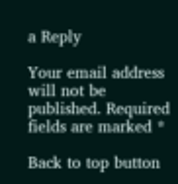a Reply

Your email address will not be published. Required fields are marked *

Back to top button